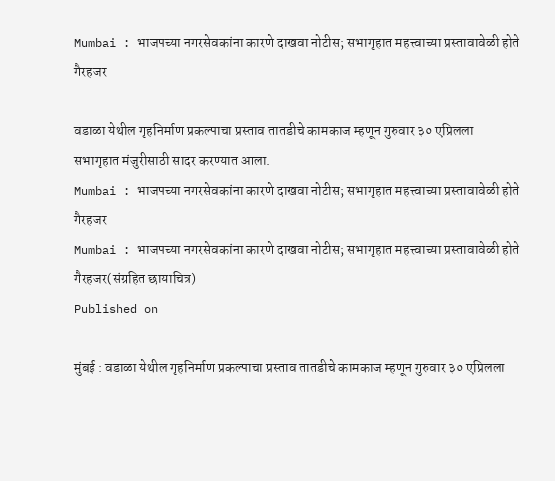Mumbai : भाजपच्या नगरसेवकांना कारणे दाखवा नोटीस; सभागृहात महत्त्वाच्या प्रस्तावावेळी होते गैरहजर

वडाळा येथील गृहनिर्माण प्रकल्पाचा प्रस्ताव तातडीचे कामकाज म्हणून गुरुवार ३० एप्रिलला सभागृहात मंजुरीसाठी सादर करण्यात आला.
Mumbai : भाजपच्या नगरसेवकांना कारणे दाखवा नोटीस; सभागृहात महत्त्वाच्या प्रस्तावावेळी होते गैरहजर
Mumbai : भाजपच्या नगरसेवकांना कारणे दाखवा नोटीस; सभागृहात महत्त्वाच्या प्रस्तावावेळी होते गैरहजर(संग्रहित छायाचित्र)
Published on

मुंबई : वडाळा येथील गृहनिर्माण प्रकल्पाचा प्रस्ताव तातडीचे कामकाज म्हणून गुरुवार ३० एप्रिलला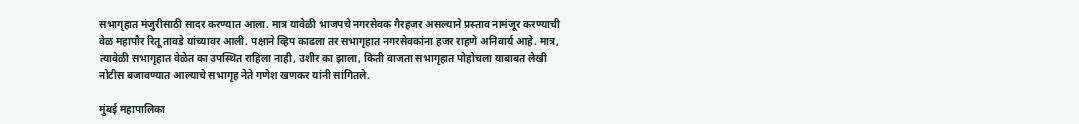सभागृहात मंजुरीसाठी सादर करण्यात आला. मात्र यावेळी भाजपचे नगरसेवक गैरहजर असल्याने प्रस्ताव नामंजूर करण्याची वेळ महापौर रितू तावडे यांच्यावर आली. पक्षाने व्हिप काढला तर सभागृहात नगरसेवकांना हजर राहणे अनिवार्य आहे. मात्र, त्यावेळी सभागृहात वेळेत का उपस्थित राहिला नाही, उशीर का झाला, किती वाजता सभागृहात पोहोचला याबाबत लेखी नोटीस बजावण्यात आल्याचे सभागृह नेते गणेश खणकर यांनी सांगितले.

मुंबई महापालिका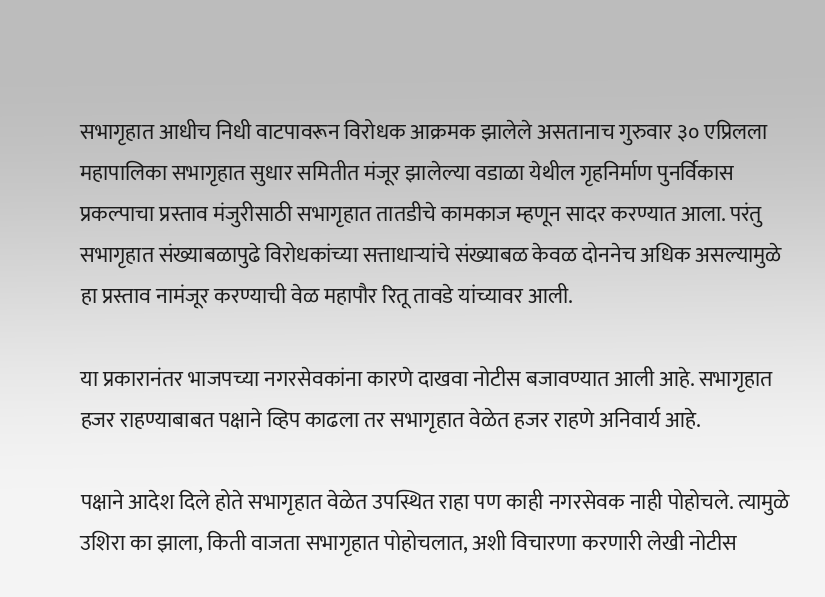सभागृहात आधीच निधी वाटपावरून विरोधक आक्रमक झालेले असतानाच गुरुवार ३० एप्रिलला महापालिका सभागृहात सुधार समितीत मंजूर झालेल्या वडाळा येथील गृहनिर्माण पुनर्विकास प्रकल्पाचा प्रस्ताव मंजुरीसाठी सभागृहात तातडीचे कामकाज म्हणून सादर करण्यात आला. परंतु सभागृहात संख्याबळापुढे विरोधकांच्या सत्ताधाऱ्यांचे संख्याबळ केवळ दोननेच अधिक असल्यामुळे हा प्रस्ताव नामंजूर करण्याची वेळ महापौर रितू तावडे यांच्यावर आली.

या प्रकारानंतर भाजपच्या नगरसेवकांना कारणे दाखवा नोटीस बजावण्यात आली आहे. सभागृहात हजर राहण्याबाबत पक्षाने व्हिप काढला तर सभागृहात वेळेत हजर राहणे अनिवार्य आहे.

पक्षाने आदेश दिले होते सभागृहात वेळेत उपस्थित राहा पण काही नगरसेवक नाही पोहोचले. त्यामुळे उशिरा का झाला, किती वाजता सभागृहात पोहोचलात, अशी विचारणा करणारी लेखी नोटीस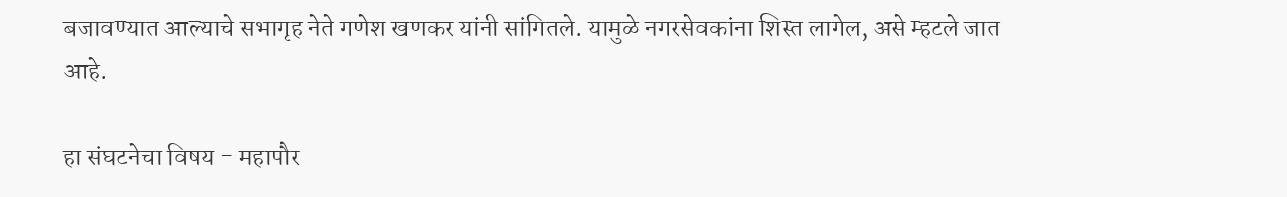बजावण्यात आल्याचे सभागृह नेते गणेश खणकर यांनी सांगितले. यामुळे नगरसेवकांना शिस्त लागेल, असे म्हटले जात आहे.

हा संघटनेचा विषय - महापौर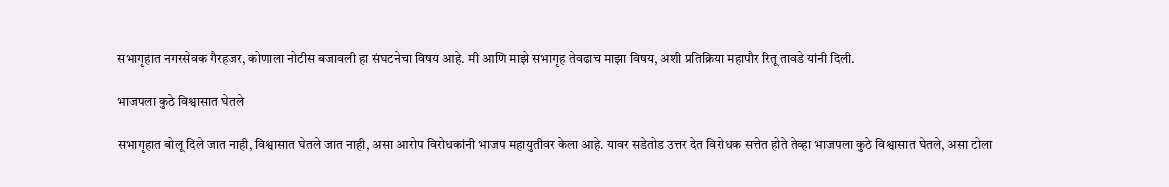सभागृहात नगरसेवक गैरहजर, कोणाला नोटीस बजावली हा संघटनेचा विषय आहे. मी आणि माझे सभागृह तेवढाच माझा विषय, अशी प्रतिक्रिया महापौर रितू तावडे यांनी दिली.

भाजपला कुठे विश्वासात घेतले

सभागृहात बोलू दिले जात नाही, विश्वासात घेतले जात नाही, असा आरोप विरोधकांनी भाजप महायुतीवर केला आहे. यावर सडेतोड उत्तर देत विरोधक सत्तेत होते तेव्हा भाजपला कुठे विश्वासात घेतले, असा टोला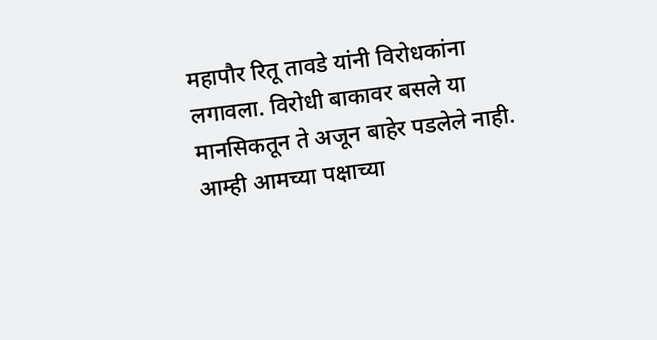महापौर रितू तावडे यांनी विरोधकांना लगावला. विरोधी बाकावर बसले या मानसिकतून ते अजून बाहेर पडलेले नाही. आम्ही आमच्या पक्षाच्या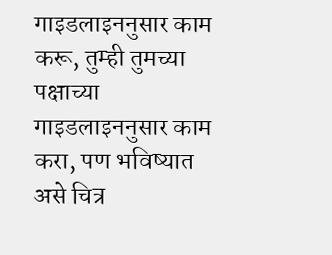गाइडलाइननुसार काम करू, तुम्ही तुमच्या पक्षाच्या गाइडलाइननुसार काम करा, पण भविष्यात असे चित्र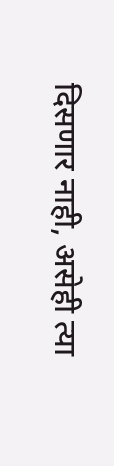दिसणार नाही, असेही त्या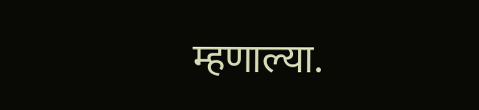म्हणाल्या.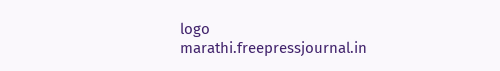logo
marathi.freepressjournal.in